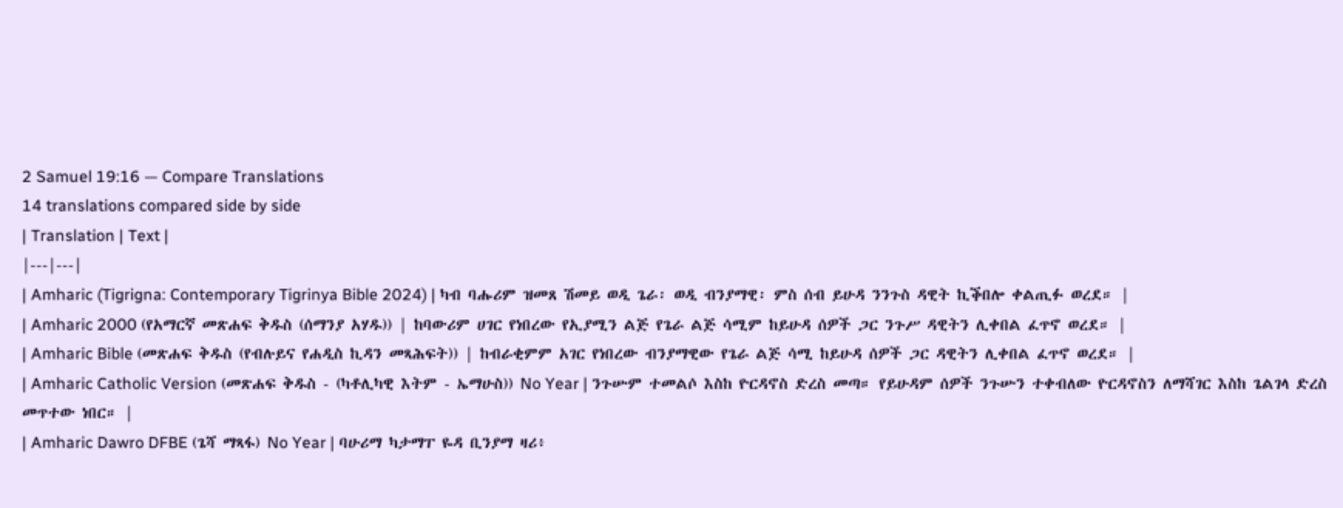2 Samuel 19:16 — Compare Translations
14 translations compared side by side
| Translation | Text |
|---|---|
| Amharic (Tigrigna: Contemporary Tigrinya Bible 2024) | ካብ ባሑሪም ዝመጸ ሽመይ ወዲ ጌራ፡ ወዲ ብንያማዊ፡ ምስ ሰብ ይሁዳ ንንጉስ ዳዊት ኪቕበሎ ቀልጢፉ ወረደ። |
| Amharic 2000 (የአማርኛ መጽሐፍ ቅዱስ (ሰማንያ አሃዱ)) | ከባውሪም ሀገር የነበረው የኢያሚን ልጅ የጌራ ልጅ ሳሚም ከይሁዳ ሰዎች ጋር ንጉሥ ዳዊትን ሊቀበል ፈጥኖ ወረደ። |
| Amharic Bible (መጽሐፍ ቅዱስ (የብሉይና የሐዲስ ኪዳን መጻሕፍት)) | ከብራቂምም አገር የነበረው ብንያማዊው የጌራ ልጅ ሳሚ ከይሁዳ ሰዎች ጋር ዳዊትን ሊቀበል ፈጥኖ ወረደ። |
| Amharic Catholic Version (መጽሐፍ ቅዱስ - (ካቶሊካዊ እትም - ኤማሁስ)) No Year | ንጉሡም ተመልሶ እስከ ዮርዳኖስ ድረስ መጣ። የይሁዳም ሰዎች ንጉሡን ተቀብለው ዮርዳኖስን ለማሻገር እስከ ጌልገላ ድረስ መጥተው ነበር። |
| Amharic Dawro DFBE (ጌሻ ማጻፋ) No Year | ባሁሪማ ካታማፐ ዬዳ ቢንያማ ዛሪ፥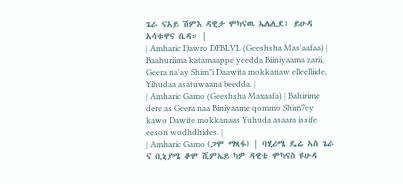ጌራ ናአይ ሽምእ ዳዊታ ሞካናዉ ኤሌሊደ፥ ይሁዳ አሳቱዋና ቤዳ። |
| Amharic Dawro DFBLVL (Geeshsha Mas'aafaa) | Baahuriima katamaappe yeedda Biiniyaama zarii, Geera na'ay Shim"i Daawita mokkanaw elleelliide, Yihudaa asatuwaana beedda. |
| Amharic Gamo (Geeshsha Maxaafa) | Bahirime dere as Geera naa Biniyaame qommo Shim7ey kawo Dawite mokkanaas Yuhuda asaara issife eeson wodhdhides. |
| Amharic Gamo (ጋሞ ማጻፋ) | ባሂሪሜ ዴሬ ኣስ ጌራ ና ቢኒያሜ ቆሞ ሺምኤይ ካዎ ዳዊቴ ሞካናስ ዩሁዳ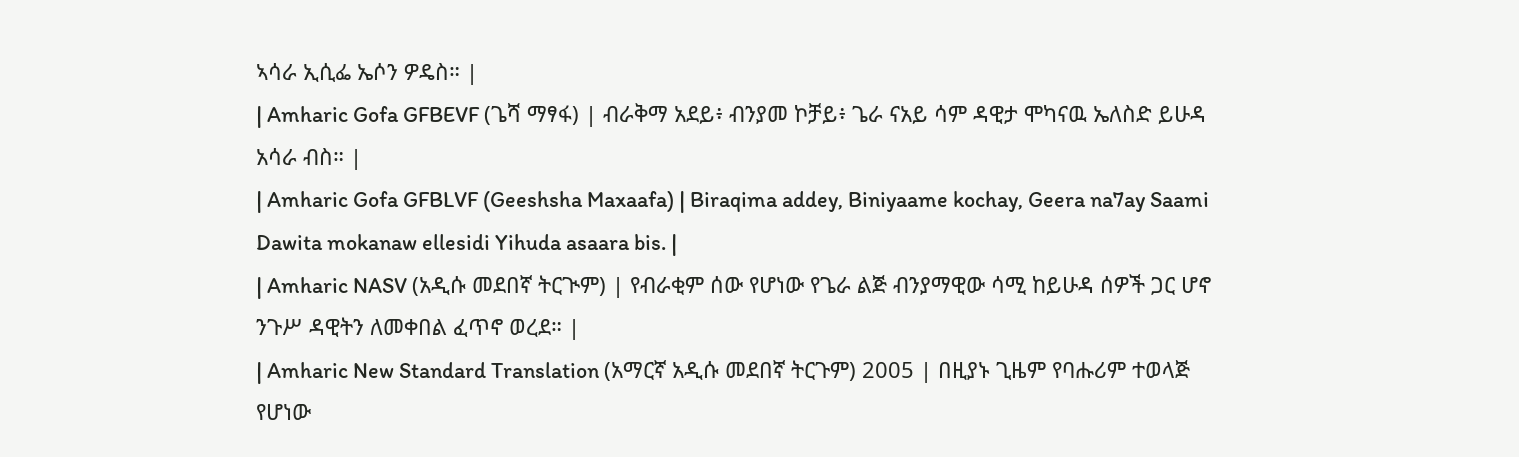ኣሳራ ኢሲፌ ኤሶን ዎዴስ። |
| Amharic Gofa GFBEVF (ጌሻ ማፃፋ) | ብራቅማ አደይ፥ ብንያመ ኮቻይ፥ ጌራ ናአይ ሳም ዳዊታ ሞካናዉ ኤለስድ ይሁዳ አሳራ ብስ። |
| Amharic Gofa GFBLVF (Geeshsha Maxaafa) | Biraqima addey, Biniyaame kochay, Geera na7ay Saami Dawita mokanaw ellesidi Yihuda asaara bis. |
| Amharic NASV (አዲሱ መደበኛ ትርጒም) | የብራቂም ሰው የሆነው የጌራ ልጅ ብንያማዊው ሳሚ ከይሁዳ ሰዎች ጋር ሆኖ ንጉሥ ዳዊትን ለመቀበል ፈጥኖ ወረደ። |
| Amharic New Standard Translation (አማርኛ አዲሱ መደበኛ ትርጉም) 2005 | በዚያኑ ጊዜም የባሑሪም ተወላጅ የሆነው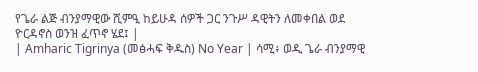የጌራ ልጅ ብንያማዊው ሺምዒ ከይሁዳ ሰዎች ጋር ንጉሥ ዳዊትን ለመቀበል ወደ ዮርዳኖስ ወንዝ ፈጥኖ ሄደ፤ |
| Amharic Tigrinya (መፅሓፍ ቅዱስ) No Year | ሳሚ፥ ወዲ ጌራ ብንያማዊ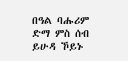በዓል ባሑሪም ድማ ምስ ሰብ ይሁዳ ኾይኑ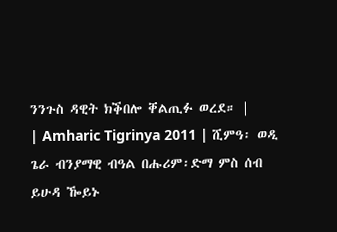ንንጉስ ዳዊት ክቕበሎ ቐልጢፉ ወረደ። |
| Amharic Tigrinya 2011 | ሺምዓ፡ ወዲ ጌራ ብንያማዊ ብዓል በሑሪም፡ድማ ምስ ሰብ ይሁዳ ዀይኑ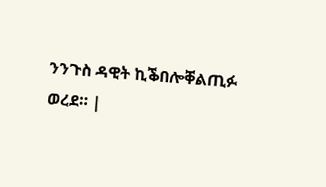ንንጉስ ዳዊት ኪቕበሎቐልጢፉ ወረደ። |